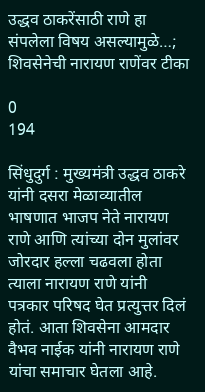उद्धव ठाकरेंसाठी राणे हा संपलेला विषय असल्यामुळे…; शिवसेनेची नारायण राणेंवर टीका

0
194

सिंधुदुर्ग : मुख्यमंत्री उद्धव ठाकरे यांनी दसरा मेळाव्यातील भाषणात भाजप नेते नारायण राणे आणि त्यांच्या दोन मुलांवर जोरदार हल्ला चढवला होता त्याला नारायण राणे यांनी पत्रकार परिषद घेत प्रत्युत्तर दिलं होतं. आता शिवसेना आमदार वैभव नाईक यांनी नारायण राणे यांचा समाचार घेतला आहे.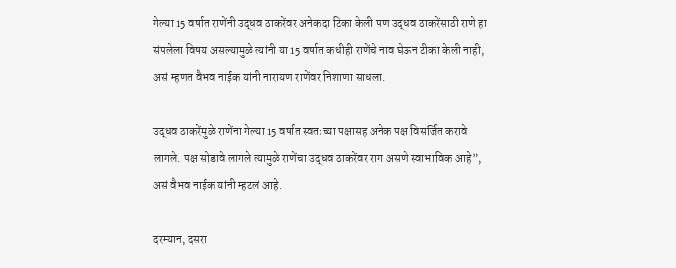गेल्या 15 वर्षात राणेंनी उद्धव ठाकरेंवर अनेकदा टिका केली पण उद्धव ठाकरेंसाठी राणे हा संपलेला विषय असल्यामुळे त्यांनी या 15 वर्षात कधीही राणेंचे नाव घेऊन टीका केली नाही, असं म्हणत वैभव नाईक यांनी नारायण राणेंवर निशाणा साधला.

उद्धव ठाकरेंमुळे राणेंना गेल्या 15 वर्षात स्वतःच्या पक्षासह अनेक पक्ष विसर्जित करावे लागले. पक्ष सोडावे लागले त्यामुळे राणेंचा उद्धव ठाकरेंवर राग असणे स्वाभाविक आहे”, असं वैभव नाईक यांनी म्हटलं आहे.

दरम्यान, दसरा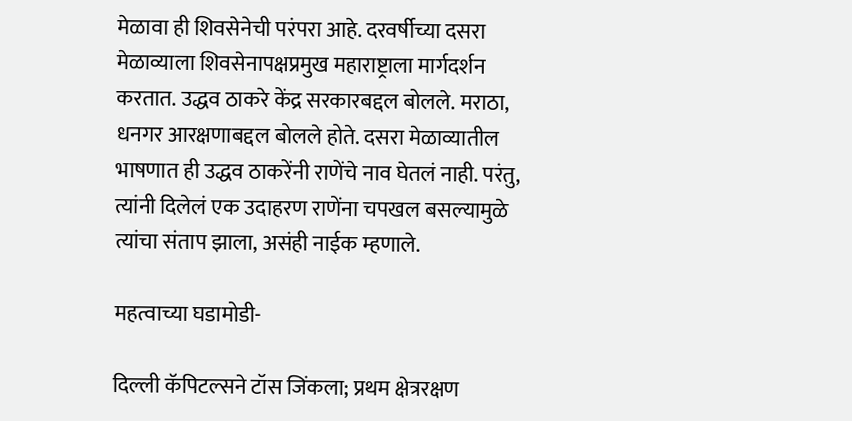मेळावा ही शिवसेनेची परंपरा आहे. दरवर्षीच्या दसरा मेळाव्याला शिवसेनापक्षप्रमुख महाराष्ट्राला मार्गदर्शन करतात. उद्धव ठाकरे केंद्र सरकारबद्दल बोलले. मराठा, धनगर आरक्षणाबद्दल बोलले होते. दसरा मेळाव्यातील भाषणात ही उद्धव ठाकरेंनी राणेंचे नाव घेतलं नाही. परंतु, त्यांनी दिलेलं एक उदाहरण राणेंना चपखल बसल्यामुळे त्यांचा संताप झाला, असंही नाईक म्हणाले.

महत्वाच्या घडामोडी-

दिल्ली कॅपिटल्सने टॉस जिंकला; प्रथम क्षेत्ररक्षण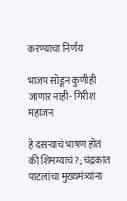करण्याचा निर्णय

भाजप सोडून कुणीही जाणार नाही- गिरीश महाजन

हे दसऱ्याचं भाषण होतं की शिमग्याचं?; चंद्रकांत पाटलांचा मुख्यमंत्र्यांना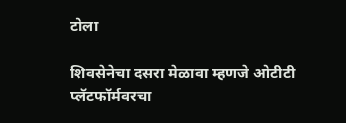टोला

शिवसेनेचा दसरा मेळावा म्हणजे ओटीटी प्लॅटफॉर्मवरचा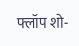फ्लॉप शो-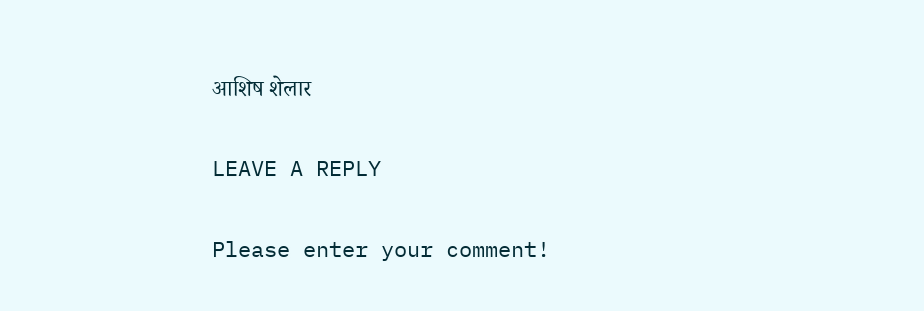आशिष शेलार

LEAVE A REPLY

Please enter your comment!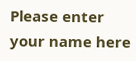Please enter your name here